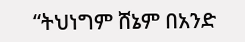“ትህነግም ሸኔም በአንድ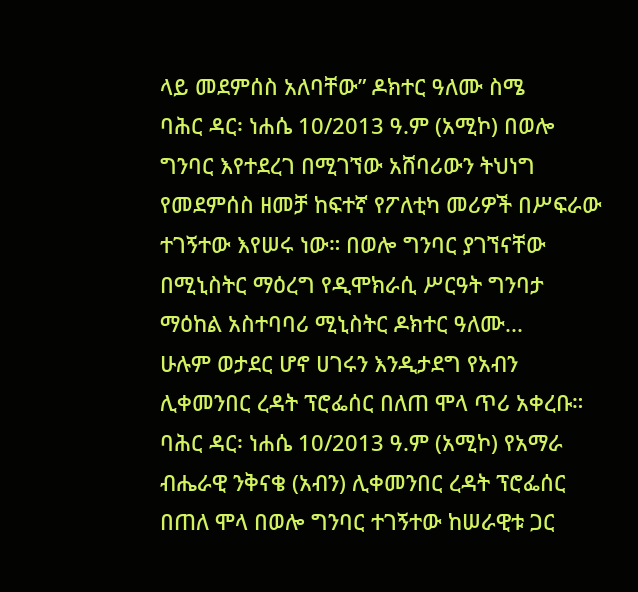ላይ መደምሰስ አለባቸው” ዶክተር ዓለሙ ስሜ
ባሕር ዳር፡ ነሐሴ 10/2013 ዓ.ም (አሚኮ) በወሎ ግንባር እየተደረገ በሚገኘው አሸባሪውን ትህነግ የመደምሰስ ዘመቻ ከፍተኛ የፖለቲካ መሪዎች በሥፍራው ተገኝተው እየሠሩ ነው። በወሎ ግንባር ያገኘናቸው በሚኒስትር ማዕረግ የዲሞክራሲ ሥርዓት ግንባታ ማዕከል አስተባባሪ ሚኒስትር ዶክተር ዓለሙ...
ሁሉም ወታደር ሆኖ ሀገሩን እንዲታደግ የአብን ሊቀመንበር ረዳት ፕሮፌሰር በለጠ ሞላ ጥሪ አቀረቡ።
ባሕር ዳር፡ ነሐሴ 10/2013 ዓ.ም (አሚኮ) የአማራ ብሔራዊ ንቅናቄ (አብን) ሊቀመንበር ረዳት ፕሮፌሰር በጠለ ሞላ በወሎ ግንባር ተገኝተው ከሠራዊቱ ጋር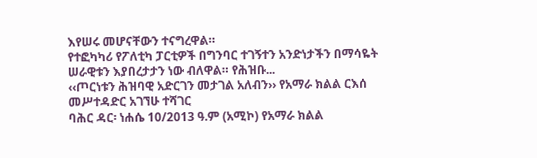እየሠሩ መሆናቸውን ተናግረዋል።
የተፎካካሪ የፖለቲካ ፓርቲዎች በግንባር ተገኝተን አንድነታችን በማሳዬት ሠራዊቱን እያበረታታን ነው ብለዋል። የሕዝቡ...
‹‹ጦርነቱን ሕዝባዊ አድርገን መታገል አለብን›› የአማራ ክልል ርእሰ መሥተዳድር አገኘሁ ተሻገር
ባሕር ዳር፡ ነሐሴ 10/2013 ዓ.ም (አሚኮ) የአማራ ክልል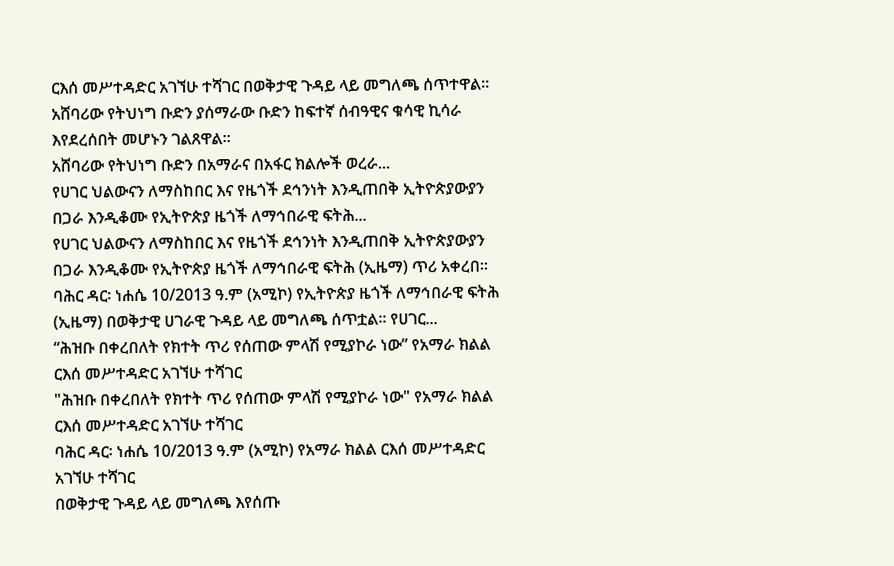ርእሰ መሥተዳድር አገኘሁ ተሻገር በወቅታዊ ጉዳይ ላይ መግለጫ ሰጥተዋል፡፡
አሸባሪው የትህነግ ቡድን ያሰማራው ቡድን ከፍተኛ ሰብዓዊና ቁሳዊ ኪሳራ እየደረሰበት መሆኑን ገልጸዋል፡፡
አሸባሪው የትህነግ ቡድን በአማራና በአፋር ክልሎች ወረራ...
የሀገር ህልውናን ለማስከበር እና የዜጎች ደኅንነት እንዲጠበቅ ኢትዮጵያውያን በጋራ እንዲቆሙ የኢትዮጵያ ዜጎች ለማኅበራዊ ፍትሕ...
የሀገር ህልውናን ለማስከበር እና የዜጎች ደኅንነት እንዲጠበቅ ኢትዮጵያውያን በጋራ እንዲቆሙ የኢትዮጵያ ዜጎች ለማኅበራዊ ፍትሕ (ኢዜማ) ጥሪ አቀረበ፡፡
ባሕር ዳር፡ ነሐሴ 10/2013 ዓ.ም (አሚኮ) የኢትዮጵያ ዜጎች ለማኅበራዊ ፍትሕ (ኢዜማ) በወቅታዊ ሀገራዊ ጉዳይ ላይ መግለጫ ሰጥቷል፡፡ የሀገር...
“ሕዝቡ በቀረበለት የክተት ጥሪ የሰጠው ምላሽ የሚያኮራ ነው” የአማራ ክልል ርእሰ መሥተዳድር አገኘሁ ተሻገር
"ሕዝቡ በቀረበለት የክተት ጥሪ የሰጠው ምላሽ የሚያኮራ ነው" የአማራ ክልል ርእሰ መሥተዳድር አገኘሁ ተሻገር
ባሕር ዳር፡ ነሐሴ 10/2013 ዓ.ም (አሚኮ) የአማራ ክልል ርእሰ መሥተዳድር አገኘሁ ተሻገር
በወቅታዊ ጉዳይ ላይ መግለጫ እየሰጡ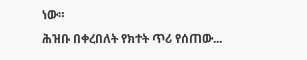ነው።
ሕዝቡ በቀረበለት የክተት ጥሪ የሰጠው...